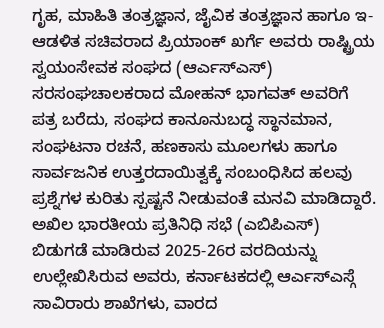ಗೃಹ, ಮಾಹಿತಿ ತಂತ್ರಜ್ಞಾನ, ಜೈವಿಕ ತಂತ್ರಜ್ಞಾನ ಹಾಗೂ ಇ-ಆಡಳಿತ ಸಚಿವರಾದ ಪ್ರಿಯಾಂಕ್ ಖರ್ಗೆ ಅವರು ರಾಷ್ಟ್ರಿಯ ಸ್ವಯಂಸೇವಕ ಸಂಘದ (ಆರ್ಎಸ್ಎಸ್) ಸರಸಂಘಚಾಲಕರಾದ ಮೋಹನ್ ಭಾಗವತ್ ಅವರಿಗೆ ಪತ್ರ ಬರೆದು, ಸಂಘದ ಕಾನೂನುಬದ್ಧ ಸ್ಥಾನಮಾನ, ಸಂಘಟನಾ ರಚನೆ, ಹಣಕಾಸು ಮೂಲಗಳು ಹಾಗೂ ಸಾರ್ವಜನಿಕ ಉತ್ತರದಾಯಿತ್ವಕ್ಕೆ ಸಂಬಂಧಿಸಿದ ಹಲವು ಪ್ರಶ್ನೆಗಳ ಕುರಿತು ಸ್ಪಷ್ಟನೆ ನೀಡುವಂತೆ ಮನವಿ ಮಾಡಿದ್ದಾರೆ.
ಅಖಿಲ ಭಾರತೀಯ ಪ್ರತಿನಿಧಿ ಸಭೆ (ಎಬಿಪಿಎಸ್) ಬಿಡುಗಡೆ ಮಾಡಿರುವ 2025-26ರ ವರದಿಯನ್ನು ಉಲ್ಲೇಖಿಸಿರುವ ಅವರು, ಕರ್ನಾಟಕದಲ್ಲಿ ಆರ್ಎಸ್ಎಸ್ಗೆ ಸಾವಿರಾರು ಶಾಖೆಗಳು, ವಾರದ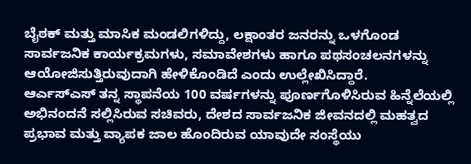ಬೈಠಕ್ ಮತ್ತು ಮಾಸಿಕ ಮಂಡಲಿಗಳಿದ್ದು, ಲಕ್ಷಾಂತರ ಜನರನ್ನು ಒಳಗೊಂಡ ಸಾರ್ವಜನಿಕ ಕಾರ್ಯಕ್ರಮಗಳು, ಸಮಾವೇಶಗಳು ಹಾಗೂ ಪಥಸಂಚಲನಗಳನ್ನು ಆಯೋಜಿಸುತ್ತಿರುವುದಾಗಿ ಹೇಳಿಕೊಂಡಿದೆ ಎಂದು ಉಲ್ಲೇಖಿಸಿದ್ದಾರೆ.
ಆರ್ಎಸ್ಎಸ್ ತನ್ನ ಸ್ಥಾಪನೆಯ 100 ವರ್ಷಗಳನ್ನು ಪೂರ್ಣಗೊಳಿಸಿರುವ ಹಿನ್ನೆಲೆಯಲ್ಲಿ ಅಭಿನಂದನೆ ಸಲ್ಲಿಸಿರುವ ಸಚಿವರು, ದೇಶದ ಸಾರ್ವಜನಿಕ ಜೀವನದಲ್ಲಿ ಮಹತ್ವದ ಪ್ರಭಾವ ಮತ್ತು ವ್ಯಾಪಕ ಜಾಲ ಹೊಂದಿರುವ ಯಾವುದೇ ಸಂಸ್ಥೆಯು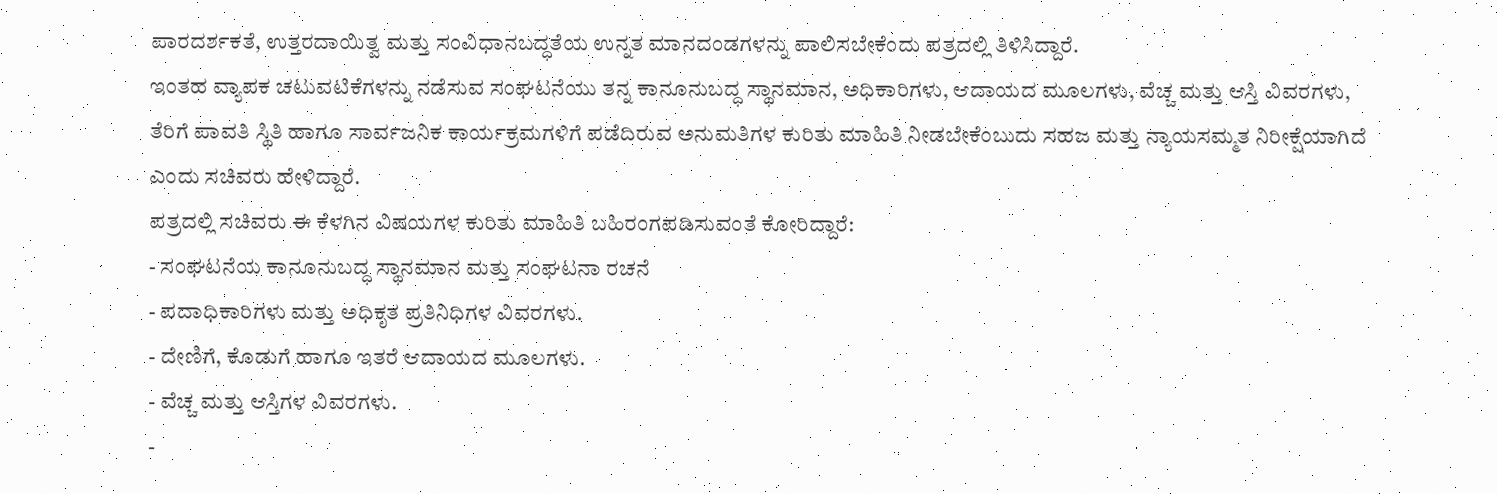ಪಾರದರ್ಶಕತೆ, ಉತ್ತರದಾಯಿತ್ವ ಮತ್ತು ಸಂವಿಧಾನಬದ್ಧತೆಯ ಉನ್ನತ ಮಾನದಂಡಗಳನ್ನು ಪಾಲಿಸಬೇಕೆಂದು ಪತ್ರದಲ್ಲಿ ತಿಳಿಸಿದ್ದಾರೆ.
ಇಂತಹ ವ್ಯಾಪಕ ಚಟುವಟಿಕೆಗಳನ್ನು ನಡೆಸುವ ಸಂಘಟನೆಯು ತನ್ನ ಕಾನೂನುಬದ್ಧ ಸ್ಥಾನಮಾನ, ಅಧಿಕಾರಿಗಳು, ಆದಾಯದ ಮೂಲಗಳು, ವೆಚ್ಚ ಮತ್ತು ಆಸ್ತಿ ವಿವರಗಳು, ತೆರಿಗೆ ಪಾವತಿ ಸ್ಥಿತಿ ಹಾಗೂ ಸಾರ್ವಜನಿಕ ಕಾರ್ಯಕ್ರಮಗಳಿಗೆ ಪಡೆದಿರುವ ಅನುಮತಿಗಳ ಕುರಿತು ಮಾಹಿತಿ ನೀಡಬೇಕೆಂಬುದು ಸಹಜ ಮತ್ತು ನ್ಯಾಯಸಮ್ಮತ ನಿರೀಕ್ಷೆಯಾಗಿದೆ ಎಂದು ಸಚಿವರು ಹೇಳಿದ್ದಾರೆ.
ಪತ್ರದಲ್ಲಿ ಸಚಿವರು ಈ ಕೆಳಗಿನ ವಿಷಯಗಳ ಕುರಿತು ಮಾಹಿತಿ ಬಹಿರಂಗಪಡಿಸುವಂತೆ ಕೋರಿದ್ದಾರೆ:
- ಸಂಘಟನೆಯ ಕಾನೂನುಬದ್ಧ ಸ್ಥಾನಮಾನ ಮತ್ತು ಸಂಘಟನಾ ರಚನೆ
- ಪದಾಧಿಕಾರಿಗಳು ಮತ್ತು ಅಧಿಕೃತ ಪ್ರತಿನಿಧಿಗಳ ವಿವರಗಳು.
- ದೇಣಿಗೆ, ಕೊಡುಗೆ ಹಾಗೂ ಇತರೆ ಆದಾಯದ ಮೂಲಗಳು.
- ವೆಚ್ಚ ಮತ್ತು ಆಸ್ತಿಗಳ ವಿವರಗಳು.
-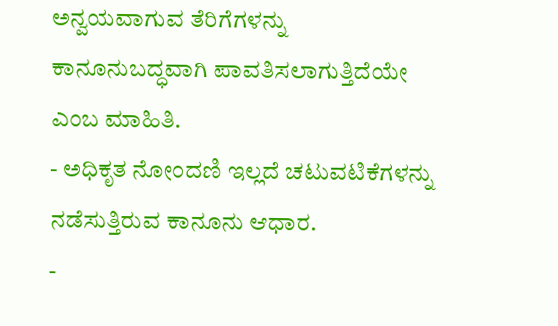ಅನ್ವಯವಾಗುವ ತೆರಿಗೆಗಳನ್ನು ಕಾನೂನುಬದ್ಧವಾಗಿ ಪಾವತಿಸಲಾಗುತ್ತಿದೆಯೇ ಎಂಬ ಮಾಹಿತಿ.
- ಅಧಿಕೃತ ನೋಂದಣಿ ಇಲ್ಲದೆ ಚಟುವಟಿಕೆಗಳನ್ನು ನಡೆಸುತ್ತಿರುವ ಕಾನೂನು ಆಧಾರ.
-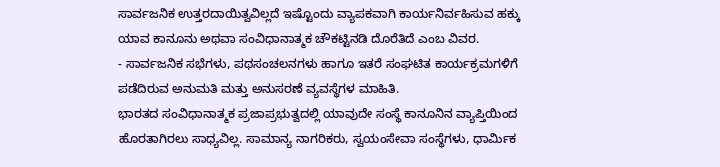ಸಾರ್ವಜನಿಕ ಉತ್ತರದಾಯಿತ್ವವಿಲ್ಲದೆ ಇಷ್ಟೊಂದು ವ್ಯಾಪಕವಾಗಿ ಕಾರ್ಯನಿರ್ವಹಿಸುವ ಹಕ್ಕು ಯಾವ ಕಾನೂನು ಅಥವಾ ಸಂವಿಧಾನಾತ್ಮಕ ಚೌಕಟ್ಟಿನಡಿ ದೊರೆತಿದೆ ಎಂಬ ವಿವರ.
- ಸಾರ್ವಜನಿಕ ಸಭೆಗಳು, ಪಥಸಂಚಲನಗಳು ಹಾಗೂ ಇತರೆ ಸಂಘಟಿತ ಕಾರ್ಯಕ್ರಮಗಳಿಗೆ ಪಡೆದಿರುವ ಅನುಮತಿ ಮತ್ತು ಅನುಸರಣೆ ವ್ಯವಸ್ಥೆಗಳ ಮಾಹಿತಿ.
ಭಾರತದ ಸಂವಿಧಾನಾತ್ಮಕ ಪ್ರಜಾಪ್ರಭುತ್ವದಲ್ಲಿ ಯಾವುದೇ ಸಂಸ್ಥೆ ಕಾನೂನಿನ ವ್ಯಾಪ್ತಿಯಿಂದ ಹೊರತಾಗಿರಲು ಸಾಧ್ಯವಿಲ್ಲ. ಸಾಮಾನ್ಯ ನಾಗರಿಕರು, ಸ್ವಯಂಸೇವಾ ಸಂಸ್ಥೆಗಳು, ಧಾರ್ಮಿಕ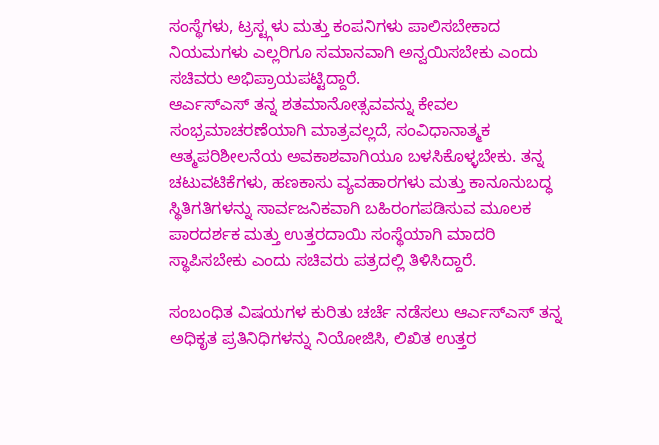ಸಂಸ್ಥೆಗಳು, ಟ್ರಸ್ಟ್ಗಳು ಮತ್ತು ಕಂಪನಿಗಳು ಪಾಲಿಸಬೇಕಾದ ನಿಯಮಗಳು ಎಲ್ಲರಿಗೂ ಸಮಾನವಾಗಿ ಅನ್ವಯಿಸಬೇಕು ಎಂದು ಸಚಿವರು ಅಭಿಪ್ರಾಯಪಟ್ಟಿದ್ದಾರೆ.
ಆರ್ಎಸ್ಎಸ್ ತನ್ನ ಶತಮಾನೋತ್ಸವವನ್ನು ಕೇವಲ ಸಂಭ್ರಮಾಚರಣೆಯಾಗಿ ಮಾತ್ರವಲ್ಲದೆ, ಸಂವಿಧಾನಾತ್ಮಕ ಆತ್ಮಪರಿಶೀಲನೆಯ ಅವಕಾಶವಾಗಿಯೂ ಬಳಸಿಕೊಳ್ಳಬೇಕು. ತನ್ನ ಚಟುವಟಿಕೆಗಳು, ಹಣಕಾಸು ವ್ಯವಹಾರಗಳು ಮತ್ತು ಕಾನೂನುಬದ್ಧ ಸ್ಥಿತಿಗತಿಗಳನ್ನು ಸಾರ್ವಜನಿಕವಾಗಿ ಬಹಿರಂಗಪಡಿಸುವ ಮೂಲಕ ಪಾರದರ್ಶಕ ಮತ್ತು ಉತ್ತರದಾಯಿ ಸಂಸ್ಥೆಯಾಗಿ ಮಾದರಿ ಸ್ಥಾಪಿಸಬೇಕು ಎಂದು ಸಚಿವರು ಪತ್ರದಲ್ಲಿ ತಿಳಿಸಿದ್ದಾರೆ.

ಸಂಬಂಧಿತ ವಿಷಯಗಳ ಕುರಿತು ಚರ್ಚೆ ನಡೆಸಲು ಆರ್ಎಸ್ಎಸ್ ತನ್ನ ಅಧಿಕೃತ ಪ್ರತಿನಿಧಿಗಳನ್ನು ನಿಯೋಜಿಸಿ, ಲಿಖಿತ ಉತ್ತರ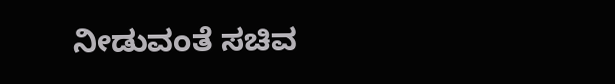ನೀಡುವಂತೆ ಸಚಿವ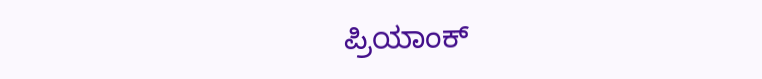ಪ್ರಿಯಾಂಕ್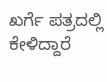ಖರ್ಗೆ ಪತ್ರದಲ್ಲಿ ಕೇಳಿದ್ದಾರೆ